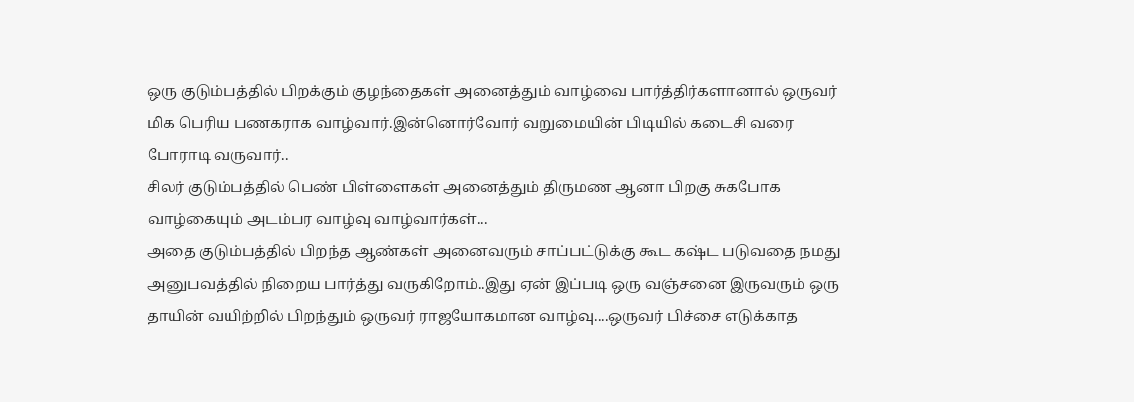ஒரு குடும்பத்தில் பிறக்கும் குழந்தைகள் அனைத்தும் வாழ்வை பார்த்திர்களானால் ஒருவர் மிக பெரிய பணகராக வாழ்வார்.இன்னொர்வோர் வறுமையின் பிடியில் கடைசி வரை போராடி வருவார்..
சிலர் குடும்பத்தில் பெண் பிள்ளைகள் அனைத்தும் திருமண ஆனா பிறகு சுகபோக வாழ்கையும் அடம்பர வாழ்வு வாழ்வார்கள்...
அதை குடும்பத்தில் பிறந்த ஆண்கள் அனைவரும் சாப்பட்டுக்கு கூட கஷ்ட படுவதை நமது அனுபவத்தில் நிறைய பார்த்து வருகிறோம்..இது ஏன் இப்படி ஒரு வஞ்சனை இருவரும் ஒரு தாயின் வயிற்றில் பிறந்தும் ஒருவர் ராஜயோகமான வாழ்வு....ஒருவர் பிச்சை எடுக்காத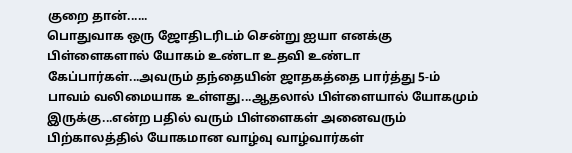குறை தான்......
பொதுவாக ஒரு ஜோதிடரிடம் சென்று ஐயா எனக்கு பிள்ளைகளால் யோகம் உண்டா உதவி உண்டா கேப்பார்கள்...அவரும் தந்தையின் ஜாதகத்தை பார்த்து 5-ம் பாவம் வலிமையாக உள்ளது...ஆதலால் பிள்ளையால் யோகமும் இருக்கு...என்ற பதில் வரும் பிள்ளைகள் அனைவரும் பிற்காலத்தில் யோகமான வாழ்வு வாழ்வார்கள்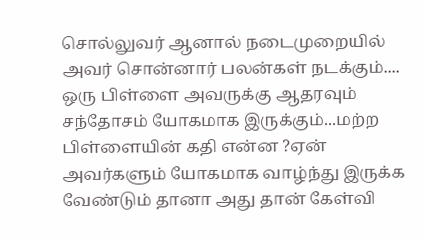சொல்லுவர் ஆனால் நடைமுறையில் அவர் சொன்னார் பலன்கள் நடக்கும்....
ஒரு பிள்ளை அவருக்கு ஆதரவும் சந்தோசம் யோகமாக இருக்கும்...மற்ற பிள்ளையின் கதி என்ன ?ஏன் அவர்களும் யோகமாக வாழ்ந்து இருக்க வேண்டும் தானா அது தான் கேள்வி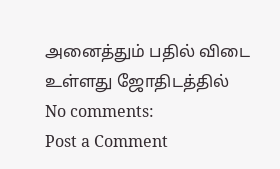அனைத்தும் பதில் விடை உள்ளது ஜோதிடத்தில்
No comments:
Post a Comment